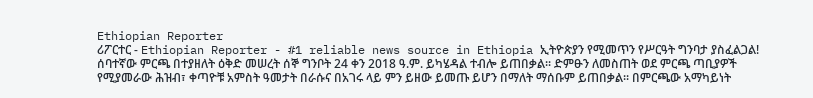Ethiopian Reporter
ሪፖርተር - Ethiopian Reporter - #1 reliable news source in Ethiopia ኢትዮጵያን የሚመጥን የሥርዓት ግንባታ ያስፈልጋል! ሰባተኛው ምርጫ በተያዘለት ዕቅድ መሠረት ሰኞ ግንቦት 24 ቀን 2018 ዓ.ም. ይካሄዳል ተብሎ ይጠበቃል፡፡ ድምፁን ለመስጠት ወደ ምርጫ ጣቢያዎች የሚያመራው ሕዝብ፣ ቀጣዮቹ አምስት ዓመታት በራሱና በአገሩ ላይ ምን ይዘው ይመጡ ይሆን በማለት ማሰቡም ይጠበቃል፡፡ በምርጫው አማካይነት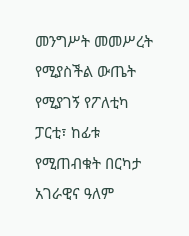መንግሥት መመሥረት የሚያስችል ውጤት የሚያገኝ የፖለቲካ ፓርቲ፣ ከፊቱ የሚጠብቁት በርካታ አገራዊና ዓለም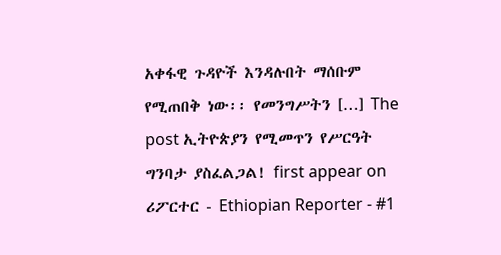አቀፋዊ ጉዳዮች እንዳሉበት ማሰቡም የሚጠበቅ ነው፡፡ የመንግሥትን […] The post ኢትዮጵያን የሚመጥን የሥርዓት ግንባታ ያስፈልጋል! first appear on ሪፖርተር - Ethiopian Reporter - #1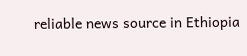reliable news source in Ethiopia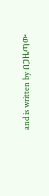and is written by በጋዜጣው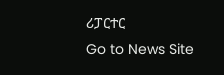ሪፓርተር
Go to News Site